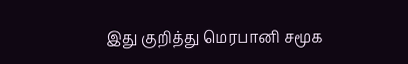இது குறித்து மெரபானி சமூக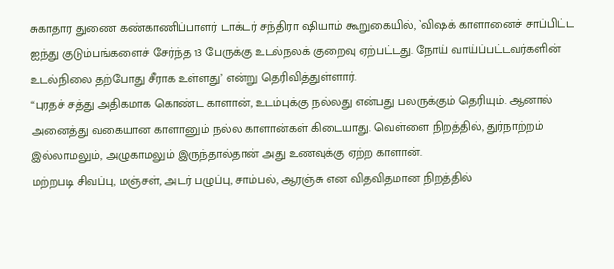சுகாதார துணை கண்காணிப்பாளர் டாக்டர் சந்திரா ஷியாம் கூறுகையில், `விஷக் காளானைச் சாப்பிட்ட ஐந்து குடும்பங்களைச் சேர்ந்த 13 பேருக்கு உடல்நலக் குறைவு ஏற்பட்டது. நோய் வாய்ப்பட்டவர்களின் உடல்நிலை தற்போது சீராக உள்ளது’ என்று தெரிவித்துள்ளார்.
“புரதச் சத்து அதிகமாக கொண்ட காளான், உடம்புக்கு நல்லது என்பது பலருக்கும் தெரியும். ஆனால் அனைத்து வகையான காளானும் நல்ல காளான்கள் கிடையாது. வெள்ளை நிறத்தில், துர்நாற்றம் இல்லாமலும், அழுகாமலும் இருந்தால்தான் அது உணவுக்கு ஏற்ற காளான்.
மற்றபடி சிவப்பு, மஞ்சள், அடர் பழுப்பு, சாம்பல், ஆரஞ்சு என விதவிதமான நிறத்தில்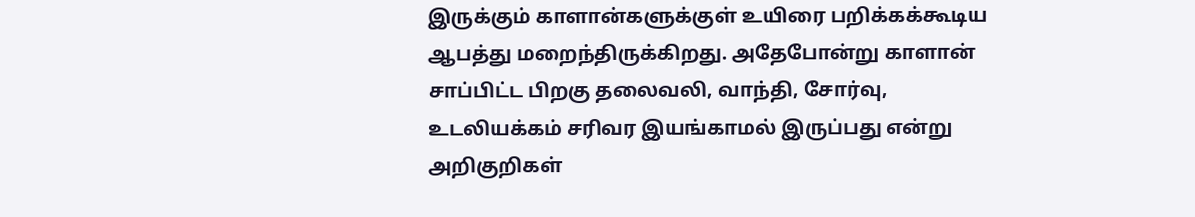இருக்கும் காளான்களுக்குள் உயிரை பறிக்கக்கூடிய ஆபத்து மறைந்திருக்கிறது. அதேபோன்று காளான் சாப்பிட்ட பிறகு தலைவலி, வாந்தி, சோர்வு, உடலியக்கம் சரிவர இயங்காமல் இருப்பது என்று அறிகுறிகள்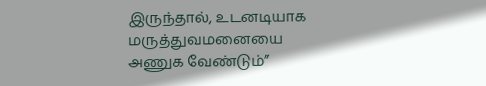இருந்தால், உடனடியாக மருத்துவமனையை அணுக வேண்டும்”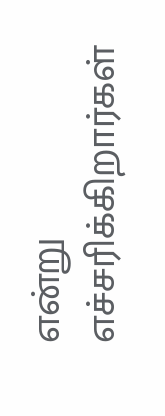என்று எச்சரிக்கிறார்கள்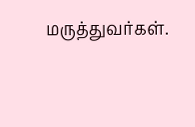மருத்துவர்கள்.